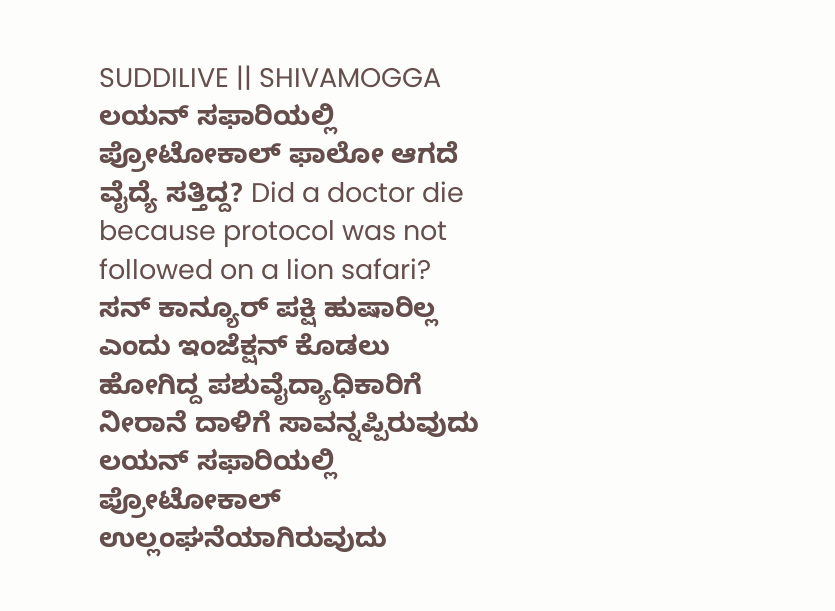SUDDILIVE || SHIVAMOGGA
ಲಯನ್ ಸಫಾರಿಯಲ್ಲಿ ಪ್ರೋಟೋಕಾಲ್ ಫಾಲೋ ಆಗದೆ ವೈದ್ಯೆ ಸತ್ತಿದ್ದ? Did a doctor die because protocol was not followed on a lion safari?
ಸನ್ ಕಾನ್ಯೂರ್ ಪಕ್ಷಿ ಹುಷಾರಿಲ್ಲ ಎಂದು ಇಂಜೆಕ್ಷನ್ ಕೊಡಲು ಹೋಗಿದ್ದ ಪಶುವೈದ್ಯಾಧಿಕಾರಿಗೆ ನೀರಾನೆ ದಾಳಿಗೆ ಸಾವನ್ನಪ್ಪಿರುವುದು ಲಯನ್ ಸಫಾರಿಯಲ್ಲಿ ಪ್ರೋಟೋಕಾಲ್ ಉಲ್ಲಂಘನೆಯಾಗಿರುವುದು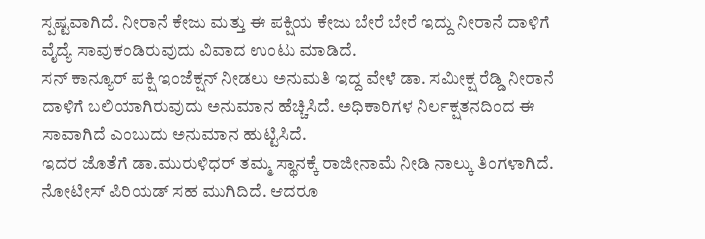ಸ್ಪಷ್ಟವಾಗಿದೆ. ನೀರಾನೆ ಕೇಜು ಮತ್ತು ಈ ಪಕ್ಷಿಯ ಕೇಜು ಬೇರೆ ಬೇರೆ ಇದ್ದು ನೀರಾನೆ ದಾಳಿಗೆ ವೈದ್ಯೆ ಸಾವುಕಂಡಿರುವುದು ವಿವಾದ ಉಂಟು ಮಾಡಿದೆ.
ಸನ್ ಕಾನ್ಯೂರ್ ಪಕ್ಷಿ ಇಂಜೆಕ್ಷನ್ ನೀಡಲು ಅನುಮತಿ ಇದ್ದ ವೇಳೆ ಡಾ. ಸಮೀಕ್ಷ ರೆಡ್ಡಿ ನೀರಾನೆ ದಾಳಿಗೆ ಬಲಿಯಾಗಿರುವುದು ಅನುಮಾನ ಹೆಚ್ಚಿಸಿದೆ. ಅಧಿಕಾರಿಗಳ ನಿರ್ಲಕ್ಷತನದಿಂದ ಈ ಸಾವಾಗಿದೆ ಎಂಬುದು ಅನುಮಾನ ಹುಟ್ಟಿಸಿದೆ.
ಇದರ ಜೊತೆಗೆ ಡಾ.ಮುರುಳಿಧರ್ ತಮ್ಮ ಸ್ಥಾನಕ್ಕೆ ರಾಜೀನಾಮೆ ನೀಡಿ ನಾಲ್ಕು ತಿಂಗಳಾಗಿದೆ. ನೋಟೀಸ್ ಪಿರಿಯಡ್ ಸಹ ಮುಗಿದಿದೆ. ಆದರೂ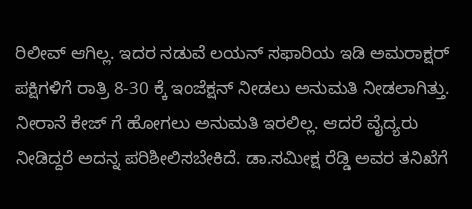ರಿಲೀವ್ ಆಗಿಲ್ಲ. ಇದರ ನಡುವೆ ಲಯನ್ ಸಫಾರಿಯ ಇಡಿ ಅಮರಾಕ್ಷರ್ ಪಕ್ಷಿಗಳಿಗೆ ರಾತ್ರಿ 8-30 ಕ್ಕೆ ಇಂಜೆಕ್ಷನ್ ನೀಡಲು ಅನುಮತಿ ನೀಡಲಾಗಿತ್ತು. ನೀರಾನೆ ಕೇಜ್ ಗೆ ಹೋಗಲು ಅನುಮತಿ ಇರಲಿಲ್ಲ. ಆದರೆ ವೈದ್ಯರು ನೀಡಿದ್ದರೆ ಅದನ್ನ ಪರಿಶೀಲಿಸಬೇಕಿದೆ. ಡಾ.ಸಮೀಕ್ಷ ರೆಡ್ಡಿ ಅವರ ತನಿಖೆಗೆ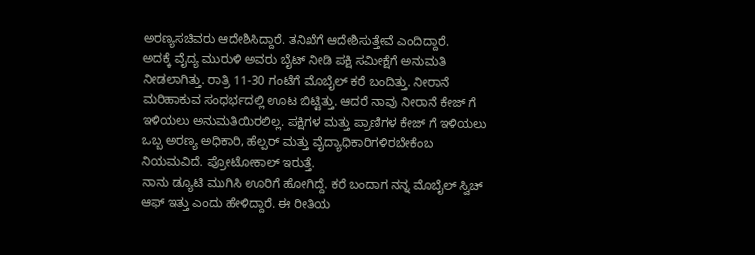ಅರಣ್ಯಸಚಿವರು ಆದೇಶಿಸಿದ್ದಾರೆ. ತನಿಖೆಗೆ ಆದೇಶಿಸುತ್ತೇವೆ ಎಂದಿದ್ದಾರೆ.
ಅದಕ್ಕೆ ವೈದ್ಯ ಮುರುಳಿ ಅವರು ಬೈಟ್ ನೀಡಿ ಪಕ್ಷಿ ಸಮೀಕ್ಷೆಗೆ ಅನುಮತಿ ನೀಡಲಾಗಿತ್ತು. ರಾತ್ರಿ 11-30 ಗಂಟೆಗೆ ಮೊಬೈಲ್ ಕರೆ ಬಂದಿತ್ತು. ನೀರಾನೆ ಮರಿಹಾಕುವ ಸಂಧರ್ಭದಲ್ಲಿ ಊಟ ಬಿಟ್ಟಿತ್ತು. ಆದರೆ ನಾವು ನೀರಾನೆ ಕೇಜ್ ಗೆ ಇಳಿಯಲು ಅನುಮತಿಯಿರಲಿಲ್ಲ. ಪಕ್ಷಿಗಳ ಮತ್ತು ಪ್ರಾಣಿಗಳ ಕೇಜ್ ಗೆ ಇಳಿಯಲು ಒಬ್ಬ ಅರಣ್ಯ ಅಧಿಕಾರಿ, ಹೆಲ್ಪರ್ ಮತ್ತು ವೈದ್ಯಾಧಿಕಾರಿಗಳಿರಬೇಕೆಂಬ ನಿಯಮವಿದೆ. ಪ್ರೋಟೋಕಾಲ್ ಇರುತ್ತೆ.
ನಾನು ಡ್ಯೂಟಿ ಮುಗಿಸಿ ಊರಿಗೆ ಹೋಗಿದ್ದೆ. ಕರೆ ಬಂದಾಗ ನನ್ನ ಮೊಬೈಲ್ ಸ್ವಿಚ್ ಆಫ್ ಇತ್ತು ಎಂದು ಹೇಳಿದ್ದಾರೆ. ಈ ರೀತಿಯ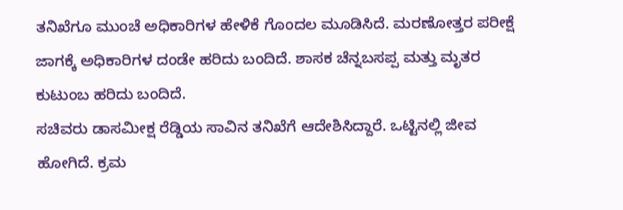ತನಿಖೆಗೂ ಮುಂಚೆ ಅಧಿಕಾರಿಗಳ ಹೇಳಿಕೆ ಗೊಂದಲ ಮೂಡಿಸಿದೆ. ಮರಣೋತ್ತರ ಪರೀಕ್ಷೆ ಜಾಗಕ್ಕೆ ಅಧಿಕಾರಿಗಳ ದಂಡೇ ಹರಿದು ಬಂದಿದೆ. ಶಾಸಕ ಚೆನ್ನಬಸಪ್ಪ ಮತ್ತು ಮೃತರ ಕುಟುಂಬ ಹರಿದು ಬಂದಿದೆ.
ಸಚಿವರು ಡಾಸಮೀಕ್ಷ ರೆಡ್ಡಿಯ ಸಾವಿನ ತನಿಖೆಗೆ ಆದೇಶಿಸಿದ್ದಾರೆ. ಒಟ್ಟಿನಲ್ಲಿ ಜೀವ ಹೋಗಿದೆ. ಕ್ರಮ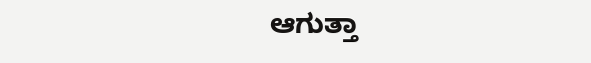ಆಗುತ್ತಾ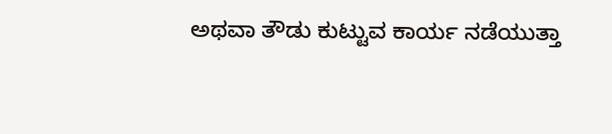ಅಥವಾ ತೌಡು ಕುಟ್ಟುವ ಕಾರ್ಯ ನಡೆಯುತ್ತಾ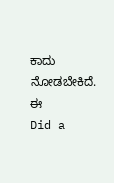ಕಾದು ನೋಡಬೇಕಿದೆ. ಈ
Did a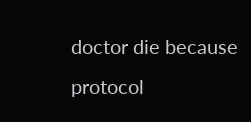doctor die because protocol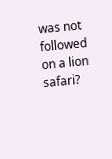was not followed on a lion safari?